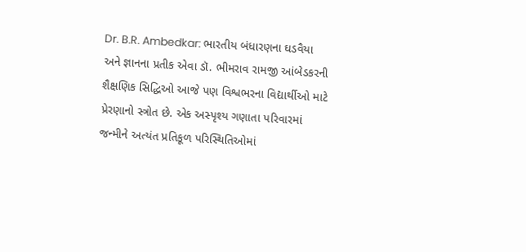Dr. B.R. Ambedkar: ભારતીય બંધારણના ઘડવૈયા અને જ્ઞાનના પ્રતીક એવા ડૉ. ભીમરાવ રામજી આંબેડકરની શૈક્ષણિક સિદ્ધિઓ આજે પણ વિશ્વભરના વિદ્યાર્થીઓ માટે પ્રેરણાનો સ્ત્રોત છે. એક અસ્પૃશ્ય ગણાતા પરિવારમાં જન્મીને અત્યંત પ્રતિકૂળ પરિસ્થિતિઓમાં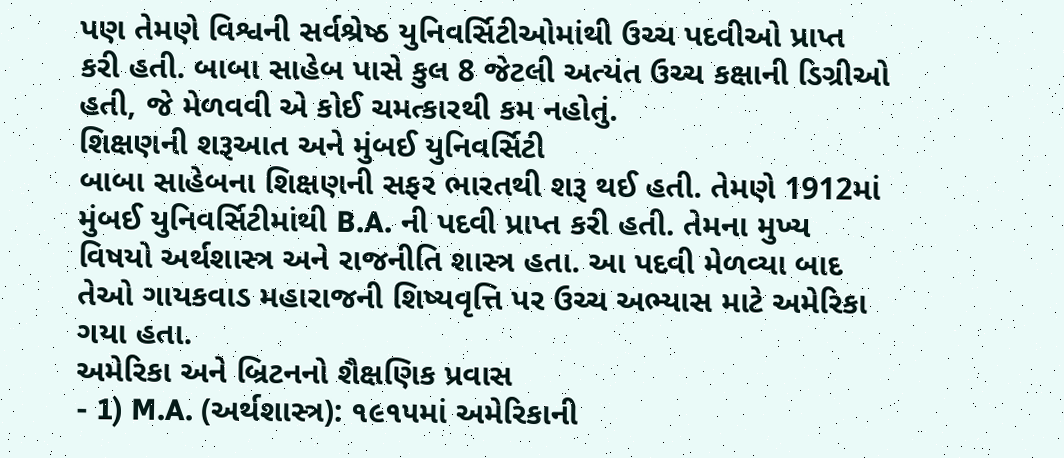પણ તેમણે વિશ્વની સર્વશ્રેષ્ઠ યુનિવર્સિટીઓમાંથી ઉચ્ચ પદવીઓ પ્રાપ્ત કરી હતી. બાબા સાહેબ પાસે કુલ 8 જેટલી અત્યંત ઉચ્ચ કક્ષાની ડિગ્રીઓ હતી, જે મેળવવી એ કોઈ ચમત્કારથી કમ નહોતું.
શિક્ષણની શરૂઆત અને મુંબઈ યુનિવર્સિટી
બાબા સાહેબના શિક્ષણની સફર ભારતથી શરૂ થઈ હતી. તેમણે 1912માં મુંબઈ યુનિવર્સિટીમાંથી B.A. ની પદવી પ્રાપ્ત કરી હતી. તેમના મુખ્ય વિષયો અર્થશાસ્ત્ર અને રાજનીતિ શાસ્ત્ર હતા. આ પદવી મેળવ્યા બાદ તેઓ ગાયકવાડ મહારાજની શિષ્યવૃત્તિ પર ઉચ્ચ અભ્યાસ માટે અમેરિકા ગયા હતા.
અમેરિકા અને બ્રિટનનો શૈક્ષણિક પ્રવાસ
- 1) M.A. (અર્થશાસ્ત્ર): ૧૯૧૫માં અમેરિકાની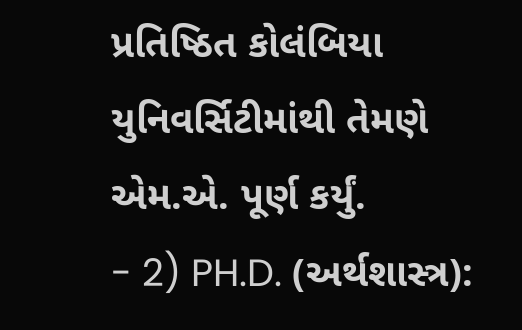પ્રતિષ્ઠિત કોલંબિયા યુનિવર્સિટીમાંથી તેમણે એમ.એ. પૂર્ણ કર્યું.
- 2) PH.D. (અર્થશાસ્ત્ર):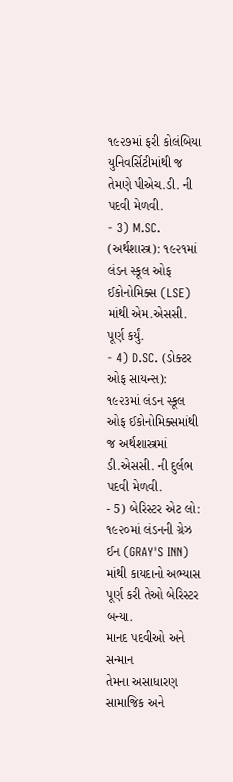૧૯૨૭માં ફરી કોલંબિયા યુનિવર્સિટીમાંથી જ તેમણે પીએચ.ડી. ની પદવી મેળવી.
- 3) M.SC. (અર્થશાસ્ત્ર): ૧૯૨૧માં લંડન સ્કૂલ ઓફ ઈકોનોમિક્સ (LSE) માંથી એમ.એસસી. પૂર્ણ કર્યું.
- 4) D.SC. (ડોક્ટર ઓફ સાયન્સ): ૧૯૨૩માં લંડન સ્કૂલ ઓફ ઈકોનોમિક્સમાંથી જ અર્થશાસ્ત્રમાં ડી.એસસી. ની દુર્લભ પદવી મેળવી.
- 5) બેરિસ્ટર એટ લો: ૧૯૨૦માં લંડનની ગ્રેઝ ઈન (GRAY'S INN) માંથી કાયદાનો અભ્યાસ પૂર્ણ કરી તેઓ બેરિસ્ટર બન્યા.
માનદ પદવીઓ અને સન્માન
તેમના અસાધારણ સામાજિક અને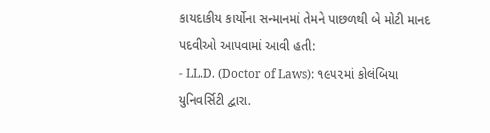કાયદાકીય કાર્યોના સન્માનમાં તેમને પાછળથી બે મોટી માનદ પદવીઓ આપવામાં આવી હતી:
- LL.D. (Doctor of Laws): ૧૯૫૨માં કોલંબિયા યુનિવર્સિટી દ્વારા.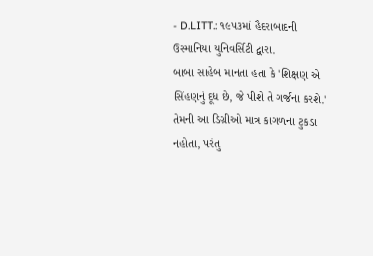- D.LITT.: ૧૯૫૩માં હૈદરાબાદની ઉસ્માનિયા યુનિવર્સિટી દ્વારા.
બાબા સાહેબ માનતા હતા કે 'શિક્ષણ એ સિંહણનું દૂધ છે, જે પીશે તે ગર્જના કરશે.' તેમની આ ડિગ્રીઓ માત્ર કાગળના ટુકડા નહોતા, પરંતુ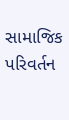સામાજિક પરિવર્તન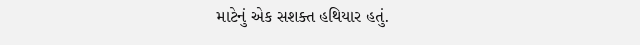માટેનું એક સશક્ત હથિયાર હતું.